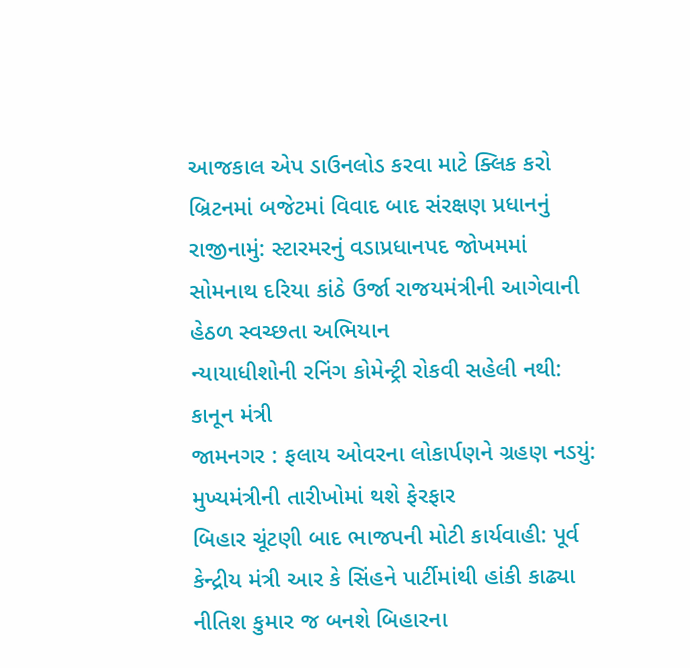આજકાલ એપ ડાઉનલોડ કરવા માટે ક્લિક કરો
બ્રિટનમાં બજેટમાં વિવાદ બાદ સંરક્ષણ પ્રધાનનું રાજીનામું: સ્ટારમરનું વડાપ્રધાનપદ જોખમમાં
સોમનાથ દરિયા કાંઠે ઉર્જા રાજયમંત્રીની આગેવાની હેઠળ સ્વચ્છતા અભિયાન
ન્યાયાધીશોની રનિંગ કોમેન્ટ્રી રોકવી સહેલી નથી: કાનૂન મંત્રી
જામનગર : ફલાય ઓવરના લોકાર્પણને ગ્રહણ નડયું: મુખ્યમંત્રીની તારીખોમાં થશે ફેરફાર
બિહાર ચૂંટણી બાદ ભાજપની મોટી કાર્યવાહી: પૂર્વ કેન્દ્રીય મંત્રી આર કે સિંહને પાર્ટીમાંથી હાંકી કાઢ્યા
નીતિશ કુમાર જ બનશે બિહારના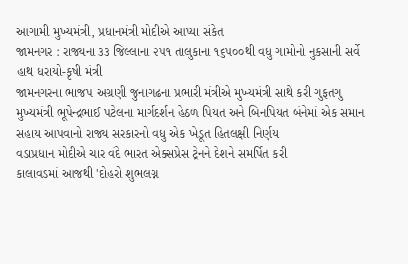આગામી મુખ્યમંત્રી, પ્રધાનમંત્રી મોદીએ આપ્યા સંકેત
જામનગર : રાજ્યના ૩૩ જિલ્લાના ૨૫૧ તાલુકાના ૧૬૫૦૦થી વધુ ગામોનો નુકસાની સર્વે હાથ ધરાયો-કૃષી મંત્રી
જામનગરના ભાજપ અગ્રણી જુનાગઢના પ્રભારી મંત્રીએ મુખ્યમંત્રી સાથે કરી ગુફતગુ
મુખ્યમંત્રી ભૂપેન્દ્રભાઈ પટેલના માર્ગદર્શન હેઠળ પિયત અને બિનપિયત બંનેમાં એક સમાન સહાય આપવાનો રાજ્ય સરકારનો વધુ એક ખેડૂત હિતલક્ષી નિર્ણય
વડાપ્રધાન મોદીએ ચાર વંદે ભારત એક્સપ્રેસ ટ્રેનને દેશને સમર્પિત કરી
કાલાવડમાં આજથી 'દોહરો શુભલગ્ન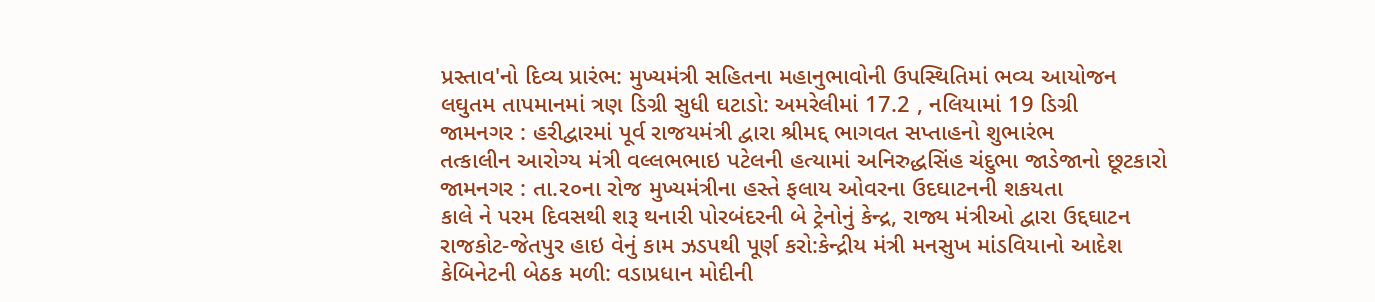પ્રસ્તાવ'નો દિવ્ય પ્રારંભ: મુખ્યમંત્રી સહિતના મહાનુભાવોની ઉપસ્થિતિમાં ભવ્ય આયોજન
લઘુતમ તાપમાનમાં ત્રણ ડિગ્રી સુધી ઘટાડો: અમરેલીમાં 17.2 , નલિયામાં 19 ડિગ્રી
જામનગર : હરીદ્વારમાં પૂર્વ રાજયમંત્રી દ્વારા શ્રીમદ્દ ભાગવત સપ્તાહનો શુભારંભ
તત્કાલીન આરોગ્ય મંત્રી વલ્લભભાઇ પટેલની હત્યામાં અનિરુદ્ધસિંહ ચંદુભા જાડેજાનો છૂટકારો
જામનગર : તા.૨૦ના રોજ મુખ્યમંત્રીના હસ્તે ફલાય ઓવરના ઉદઘાટનની શકયતા
કાલે ને પરમ દિવસથી શરૂ થનારી પોરબંદરની બે ટ્રેનોનું કેન્દ્ર, રાજ્ય મંત્રીઓ દ્વારા ઉદ્દઘાટન
રાજકોટ-જેતપુર હાઇ વેનું કામ ઝડપથી પૂર્ણ કરો:કેન્દ્રીય મંત્રી મનસુખ માંડવિયાનો આદેશ
કેબિનેટની બેઠક મળી: વડાપ્રધાન મોદીની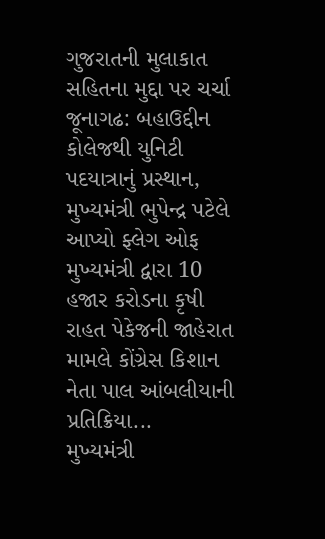ગુજરાતની મુલાકાત સહિતના મુદ્દા પર ચર્ચા
જૂનાગઢ: બહાઉદ્દીન કોલેજથી યુનિટી પદયાત્રાનું પ્રસ્થાન, મુખ્યમંત્રી ભુપેન્દ્ર પટેલે આપ્યો ફ્લેગ ઓફ
મુખ્યમંત્રી દ્વારા 10 હજાર કરોડના કૃષી રાહત પેકેજની જાહેરાત મામલે કોંગ્રેસ કિશાન નેતા પાલ આંબલીયાની પ્રતિક્રિયા...
મુખ્યમંત્રી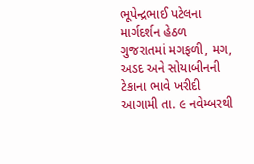ભૂપેન્દ્રભાઈ પટેલના માર્ગદર્શન હેઠળ ગુજરાતમાં મગફળી, મગ, અડદ અને સોયાબીનની ટેકાના ભાવે ખરીદી આગામી તા. ૯ નવેમ્બરથી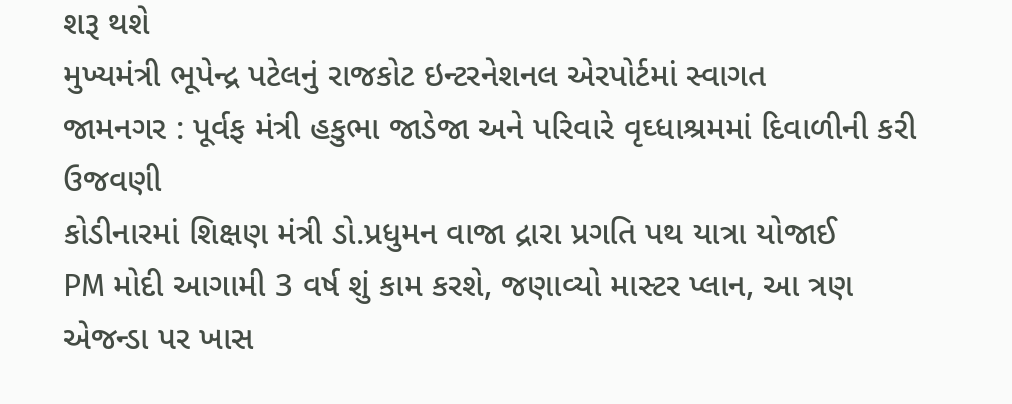શરૂ થશે
મુખ્યમંત્રી ભૂપેન્દ્ર પટેલનું રાજકોટ ઇન્ટરનેશનલ એરપોર્ટમાં સ્વાગત
જામનગર : પૂર્વફ મંત્રી હકુભા જાડેજા અને પરિવારે વૃઘ્ધાશ્રમમાં દિવાળીની કરી ઉજવણી
કોડીનારમાં શિક્ષણ મંત્રી ડો.પ્રધુમન વાજા દ્રારા પ્રગતિ પથ યાત્રા યોજાઈ
PM મોદી આગામી 3 વર્ષ શું કામ કરશે, જણાવ્યો માસ્ટર પ્લાન, આ ત્રણ એજન્ડા પર ખાસ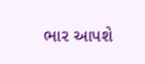ભાર આપશે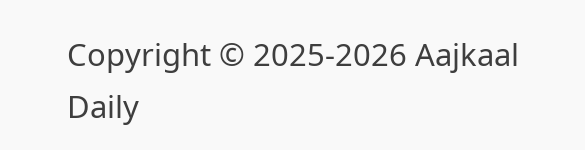Copyright © 2025-2026 Aajkaal Daily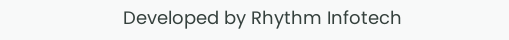Developed by Rhythm Infotech